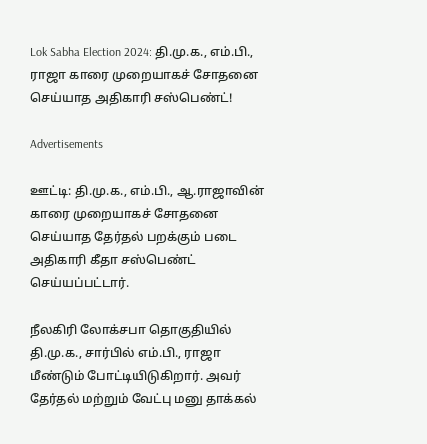Lok Sabha Election 2024: தி.மு.க., எம்.பி., ராஜா காரை முறையாகச் சோதனை செய்யாத அதிகாரி சஸ்பெண்ட்!

Advertisements

ஊட்டி: தி.மு.க., எம்.பி., ஆ.ராஜாவின் காரை முறையாகச் சோதனை செய்யாத தேர்தல் பறக்கும் படை அதிகாரி கீதா சஸ்பெண்ட் செய்யப்பட்டார்.

நீலகிரி லோக்சபா தொகுதியில் தி.மு.க., சார்பில் எம்.பி., ராஜா மீண்டும் போட்டியிடுகிறார். அவர் தேர்தல் மற்றும் வேட்பு மனு தாக்கல்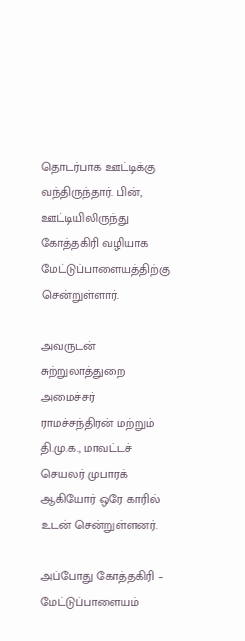தொடர்பாக ஊட்டிக்கு வந்திருந்தார். பின், ஊட்டியிலிருந்து கோத்தகிரி வழியாக மேட்டுப்பாளையத்திற்கு சென்றுள்ளார்.

அவருடன் சுற்றுலாத்துறை அமைச்சர் ராமச்சந்திரன் மற்றும் தி.மு.க., மாவட்டச் செயலர் முபாரக் ஆகியோர் ஒரே காரில் உடன் சென்றுள்ளனர்.

அப்போது கோத்தகிரி – மேட்டுப்பாளையம்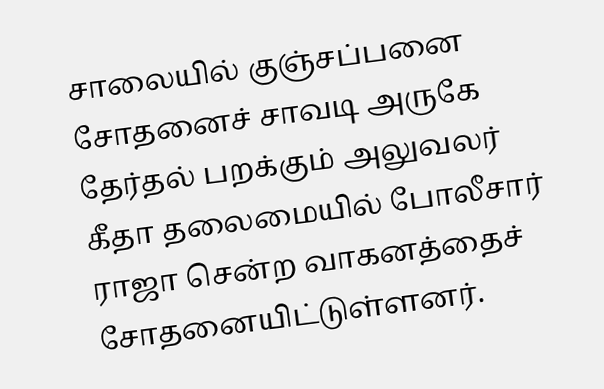சாலையில் குஞ்சப்பனை சோதனைச் சாவடி அருகே தேர்தல் பறக்கும் அலுவலர் கீதா தலைமையில் போலீசார் ராஜா சென்ற வாகனத்தைச் சோதனையிட்டுள்ளனர்.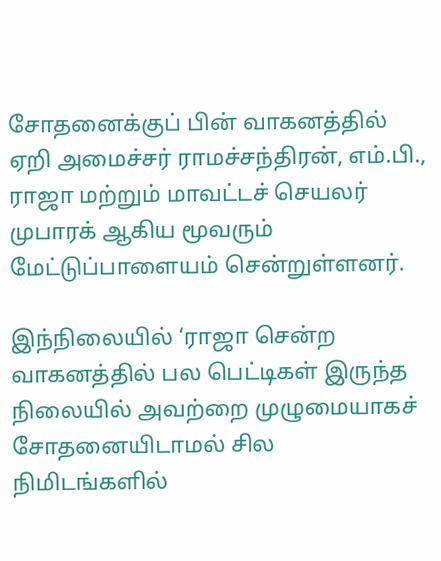சோதனைக்குப் பின் வாகனத்தில் ஏறி அமைச்சர் ராமச்சந்திரன், எம்.பி., ராஜா மற்றும் மாவட்டச் செயலர் முபாரக் ஆகிய மூவரும் மேட்டுப்பாளையம் சென்றுள்ளனர்.

இந்நிலையில் ‘ராஜா சென்ற வாகனத்தில் பல பெட்டிகள் இருந்த நிலையில் அவற்றை முழுமையாகச் சோதனையிடாமல் சில நிமிடங்களில்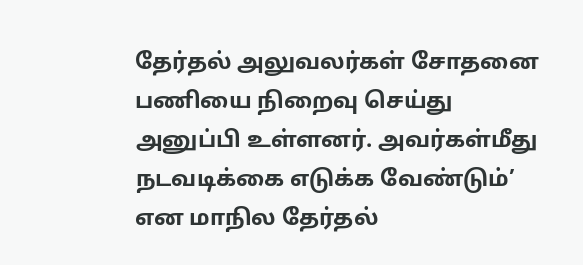தேர்தல் அலுவலர்கள் சோதனை பணியை நிறைவு செய்து அனுப்பி உள்ளனர். அவர்கள்மீது நடவடிக்கை எடுக்க வேண்டும்’ என மாநில தேர்தல்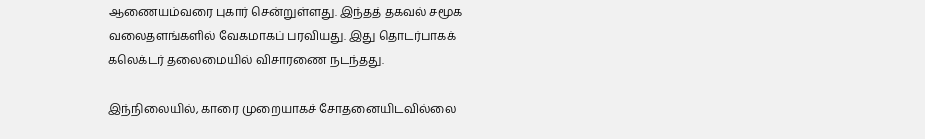ஆணையம்வரை புகார் சென்றுள்ளது. இந்தத் தகவல் சமூக வலைதளங்களில் வேகமாகப் பரவியது. இது தொடர்பாகக் கலெக்டர் தலைமையில் விசாரணை நடந்தது.

இந்நிலையில், காரை முறையாகச் சோதனையிடவில்லை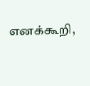எனக்கூறி,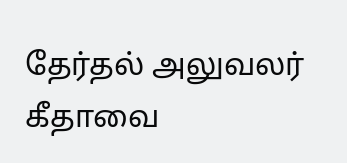தேர்தல் அலுவலர் கீதாவை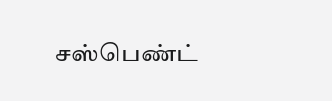சஸ்பெண்ட்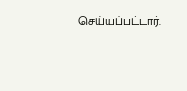செய்யப்பட்டார்.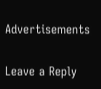Advertisements

Leave a Reply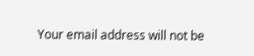Your email address will not be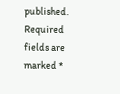published. Required fields are marked *